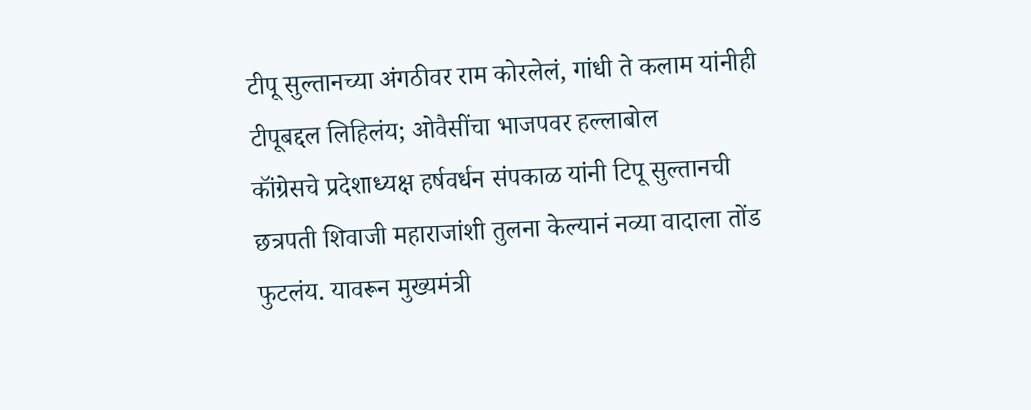टीपू सुल्तानच्या अंगठीवर राम कोरलेलं, गांधी ते कलाम यांनीही टीपूबद्दल लिहिलंय; ओवैसींचा भाजपवर हल्लाबोल
कॉंग्रेसचे प्रदेशाध्यक्ष हर्षवर्धन संपकाळ यांनी टिपू सुल्तानची छत्रपती शिवाजी महाराजांशी तुलना केल्यानं नव्या वादाला तोंड फुटलंय. यावरून मुख्यमंत्री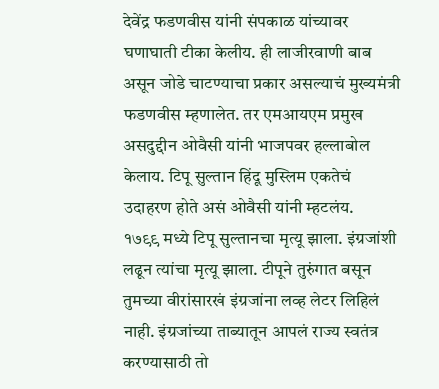देवेंद्र फडणवीस यांनी संपकाळ यांच्यावर घणाघाती टीका केलीय. ही लाजीरवाणी बाब असून जोडे चाटण्याचा प्रकार असल्याचं मुख्यमंत्री फडणवीस म्हणालेत. तर एमआयएम प्रमुख असदुद्दीन ओवैसी यांनी भाजपवर हल्लाबोल केलाय. टिपू सुल्तान हिंदू मुस्लिम एकतेचं उदाहरण होते असं ओवैसी यांनी म्हटलंय.
१७९९ मध्ये टिपू सुल्तानचा मृत्यू झाला. इंग्रजांशी लढून त्यांचा मृत्यू झाला. टीपूने तुरुंगात बसून तुमच्या वीरांसारखं इंग्रजांना लव्ह लेटर लिहिलं नाही. इंग्रजांच्या ताब्यातून आपलं राज्य स्वतंत्र करण्यासाठी तो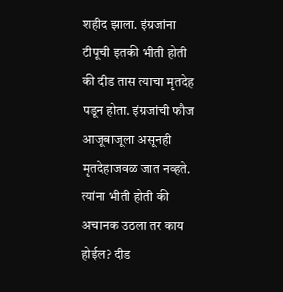शहीद झाला. इंग्रजांना टीपूची इतकी भीती होती की दीड तास त्याचा मृतदेह पडून होता. इंग्रजांची फौज आजूबाजूला असूनही मृतदेहाजवळ जात नव्हते. त्यांना भीती होती की अचानक उठला तर काय होईल? दीड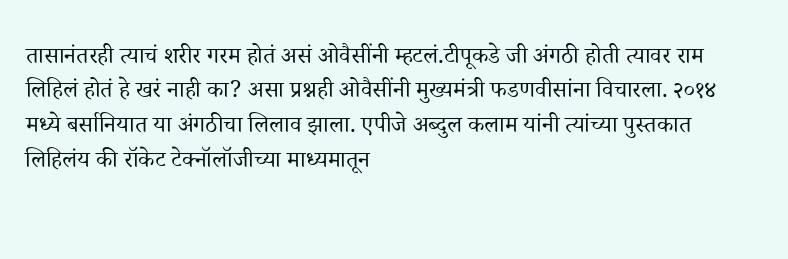तासानंतरही त्याचं शरीर गरम होतं असं ओवैसींनी म्हटलं.टीपूकडे जी अंगठी होती त्यावर राम लिहिलं होतं हे खरं नाही का? असा प्रश्नही ओवैसींनी मुख्यमंत्री फडणवीसांना विचारला. २०१४ मध्ये बर्सानियात या अंगठीचा लिलाव झाला. एपीजे अब्दुल कलाम यांनी त्यांच्या पुस्तकात लिहिलंय की रॉकेट टेक्नॉलॉजीच्या माध्यमातून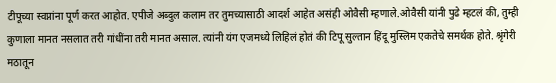टीपूच्या स्वप्नांना पूर्ण करत आहोत. एपीजे अब्दुल कलाम तर तुमच्यासाठी आदर्श आहेत असंही ओवैसी म्हणाले.ओवैसी यांनी पुढे म्हटलं की, तुम्ही कुणाला मानत नसलात तरी गांधींना तरी मानत असाल. त्यांनी यंग एजमध्ये लिहिलं होतं की टिपू सुल्तान हिंदू मुस्लिम एकतेचे समर्थक होते. श्रृंगेरी मठातून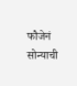फौजेनं सोन्याची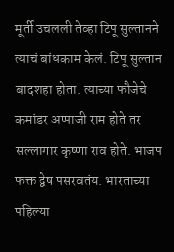मूर्ती उचलली तेव्हा टिपू सुल्तानने त्याचं बांधकाम केलं. टिपू सुल्तान बादशहा होता. त्याच्या फौजेचे कमांडर अप्पाजी राम होते तर सल्लागार कृष्णा राव होते. भाजप फक्त द्वेष पसरवतंय. भारताच्या पहिल्या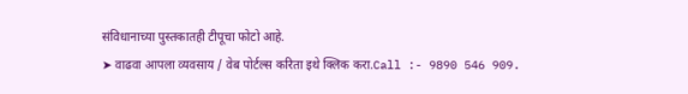संविधानाच्या पुस्तकातही टीपूचा फोटो आहे.
➤ वाढवा आपला व्यवसाय / वेब पोर्टल्स करिता इथे क्लिक करा.Call :- 9890 546 909.